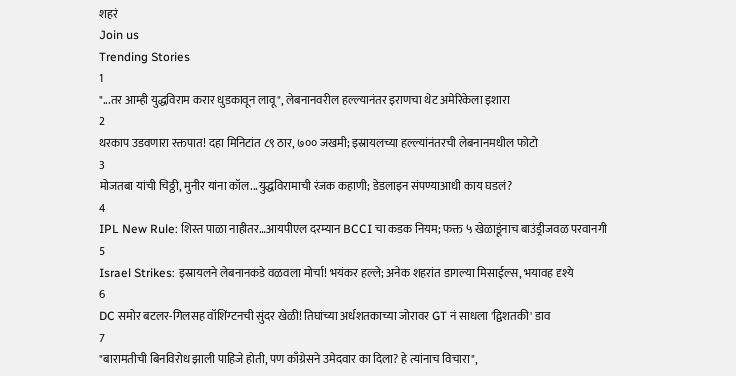शहरं
Join us
Trending Stories
1
"...तर आम्ही युद्धविराम करार धुडकावून लावू", लेबनानवरील हल्ल्यानंतर इराणचा थेट अमेरिकेला इशारा
2
थरकाप उडवणारा रक्तपात! दहा मिनिटांत ८९ ठार, ७०० जखमी; इस्रायलच्या हल्ल्यांनंतरची लेबनानमधील फोटो
3
मोजतबा यांची चिठ्ठी, मुनीर यांना कॉल...युद्धविरामाची रंजक कहाणी; डेडलाइन संपण्याआधी काय घडलं?
4
IPL New Rule: शिस्त पाळा नाहीतर…आयपीएल दरम्यान BCCI चा कडक नियम; फक्त ५ खेळाडूंनाच बाउंड्रीजवळ परवानगी
5
Israel Strikes: इस्रायलने लेबनानकडे वळवला मोर्चा! भयंकर हल्ले; अनेक शहरांत डागल्या मिसाईल्स, भयावह दृश्ये
6
DC समोर बटलर-गिलसह वॉशिंग्टनची सुंदर खेळी! तिघांच्या अर्धशतकाच्या जोरावर GT नं साधला 'द्विशतकी' डाव
7
"बारामतीची बिनविरोध झाली पाहिजे होती, पण काँग्रेसने उमेदवार का दिला? हे त्यांनाच विचारा",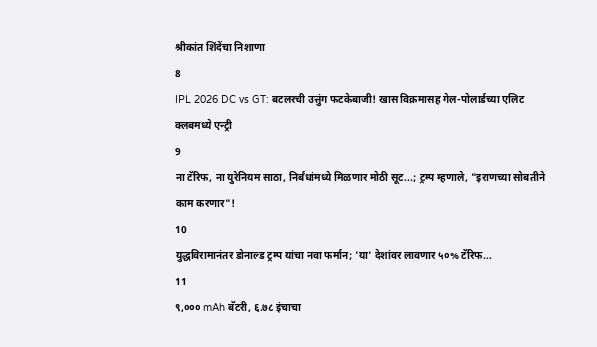श्रीकांत शिंदेंचा निशाणा
8
IPL 2026 DC vs GT: बटलरची उत्तुंग फटकेबाजी! खास विक्रमासह गेल-पोलार्डच्या एलिट क्लबमध्ये एन्ट्री
9
ना टॅरिफ, ना युरेनियम साठा, निर्बंधांमध्ये मिळणार मोठी सूट...; ट्रम्प म्हणाले, "इराणच्या सोबतीने काम करणार"!
10
युद्धविरामानंतर डोनाल्ड ट्रम्प यांचा नवा फर्मान; 'या' देशांवर लावणार ५०% टॅरिफ...
11
९,००० mAh बॅटरी, ६.७८ इंचाचा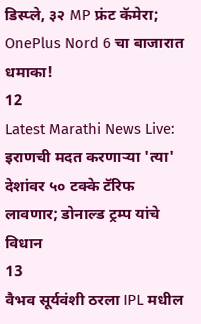डिस्प्ले, ३२ MP फ्रंट कॅमेरा; OnePlus Nord 6 चा बाजारात धमाका!
12
Latest Marathi News Live: इराणची मदत करणाऱ्या 'त्या' देशांवर ५० टक्के टॅरिफ लावणार; डोनाल्ड ट्रम्प यांचे विधान
13
वैभव सूर्यवंशी ठरला IPL मधील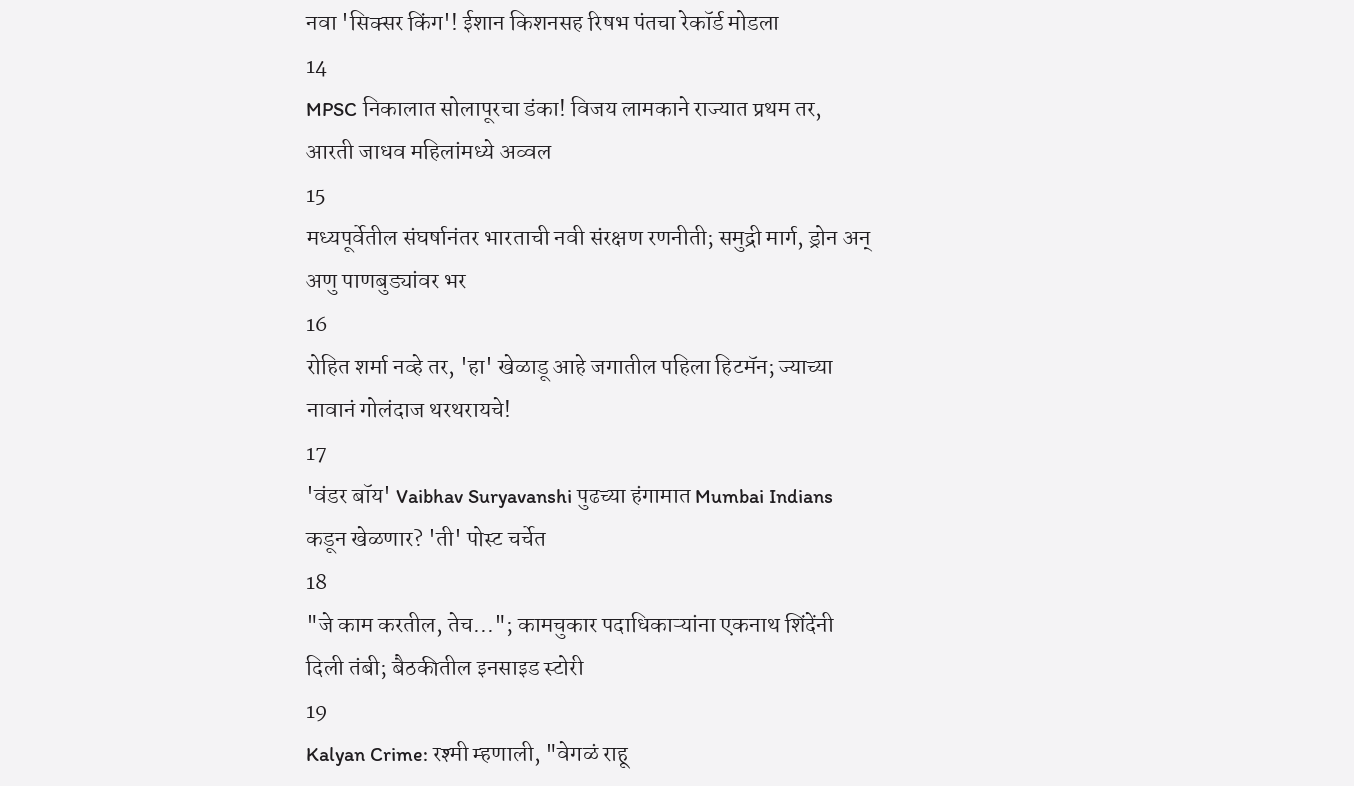नवा 'सिक्सर किंग'! ईशान किशनसह रिषभ पंतचा रेकॉर्ड मोडला
14
MPSC निकालात सोलापूरचा डंका! विजय लामकाने राज्यात प्रथम तर, आरती जाधव महिलांमध्ये अव्वल
15
मध्यपूर्वेतील संघर्षानंतर भारताची नवी संरक्षण रणनीती; समुद्री मार्ग, ड्रोन अन् अणु पाणबुड्यांवर भर
16
रोहित शर्मा नव्हे तर, 'हा' खेळाडू आहे जगातील पहिला हिटमॅन; ज्याच्या नावानं गोलंदाज थरथरायचे!
17
'वंडर बॉय' Vaibhav Suryavanshi पुढच्या हंगामात Mumbai Indians कडून खेळणार? 'ती' पोस्ट चर्चेत
18
"जे काम करतील, तेच..."; कामचुकार पदाधिकाऱ्यांना एकनाथ शिंदेंनी दिली तंबी; बैठकीतील इनसाइड स्टोरी
19
Kalyan Crime: रश्मी म्हणाली, "वेगळं राहू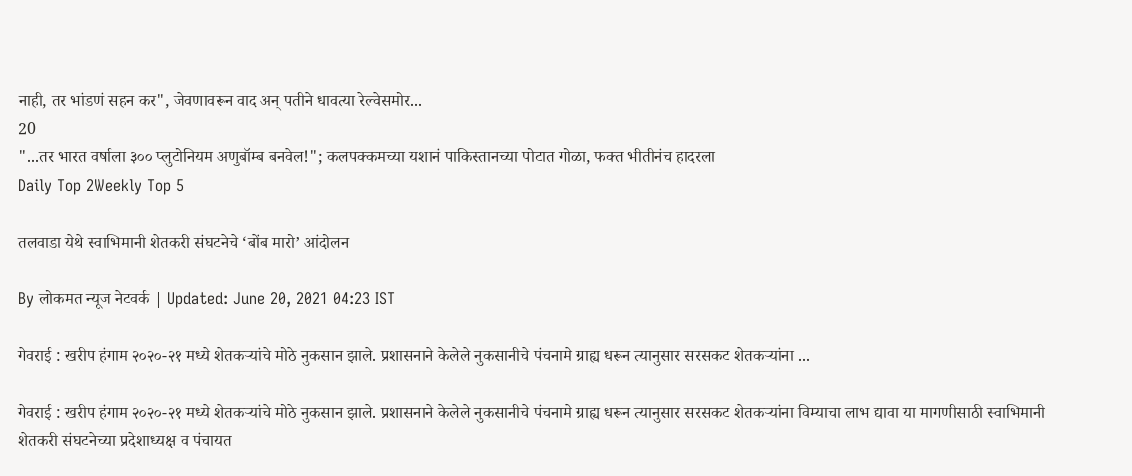नाही, तर भांडणं सहन कर", जेवणावरून वाद अन् पतीने धावत्या रेल्वेसमोर...
20
"...तर भारत वर्षाला ३०० प्लुटोनियम अणुबॉम्ब बनवेल!"; कलपक्कमच्या यशानं पाकिस्तानच्या पोटात गोळा, फक्त भीतीनंच हादरला
Daily Top 2Weekly Top 5

तलवाडा येथे स्वाभिमानी शेतकरी संघटनेचे ‘बोंब मारो’ आंदोलन

By लोकमत न्यूज नेटवर्क | Updated: June 20, 2021 04:23 IST

गेवराई : खरीप हंगाम २०२०-२१ मध्ये शेतकऱ्यांचे मोठे नुकसान झाले. प्रशासनाने केलेले नुकसानीचे पंचनामे ग्राह्य धरून त्यानुसार सरसकट शेतकऱ्यांना ...

गेवराई : खरीप हंगाम २०२०-२१ मध्ये शेतकऱ्यांचे मोठे नुकसान झाले. प्रशासनाने केलेले नुकसानीचे पंचनामे ग्राह्य धरून त्यानुसार सरसकट शेतकऱ्यांना विम्याचा लाभ द्यावा या मागणीसाठी स्वाभिमानी शेतकरी संघटनेच्या प्रदेशाध्यक्ष व पंचायत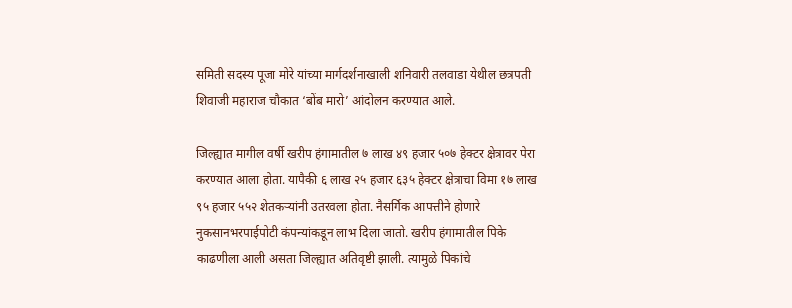समिती सदस्य पूजा मोरे यांच्या मार्गदर्शनाखाली शनिवारी तलवाडा येथील छत्रपती शिवाजी महाराज चौकात ‘बोंब मारो’ आंदोलन करण्यात आले.

जिल्ह्यात मागील वर्षी खरीप हंगामातील ७ लाख ४९ हजार ५०७ हेक्टर क्षेत्रावर पेरा करण्यात आला होता. यापैकी ६ लाख २५ हजार ६३५ हेक्‍टर क्षेत्राचा विमा १७ लाख ९५ हजार ५५२ शेतकऱ्यांनी उतरवला होता. नैसर्गिक आपत्तीने होणारे नुकसानभरपाईपोटी कंपन्यांकडून लाभ दिला जातो. खरीप हंगामातील पिके काढणीला आली असता जिल्ह्यात अतिवृष्टी झाली. त्यामुळे पिकांचे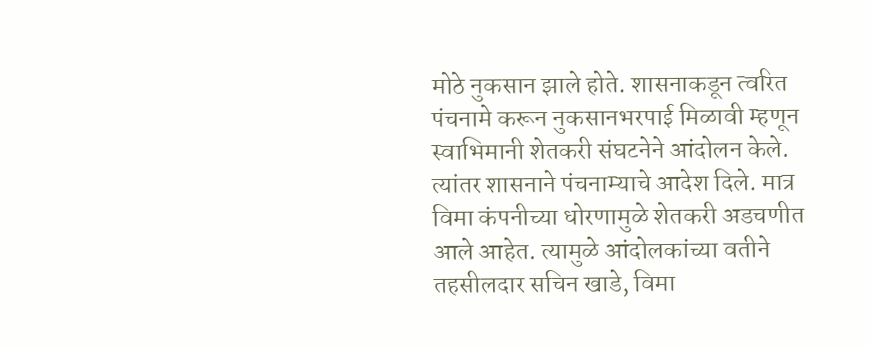मोठे नुकसान झाले होते. शासनाकडून त्वरित पंचनामे करून नुकसानभरपाई मिळावी म्हणून स्वाभिमानी शेतकरी संघटनेने आंदोलन केले. त्यांतर शासनाने पंचनाम्याचे आदेश दिले. मात्र विमा कंपनीच्या धोरणामुळे शेतकरी अडचणीत आले आहेत. त्यामुळे आंदोलकांच्या वतीने तहसीलदार सचिन खाडे, विमा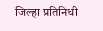जिल्हा प्रतिनिधी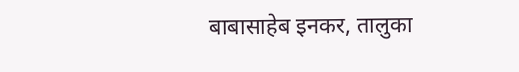बाबासाहेब इनकर, तालुका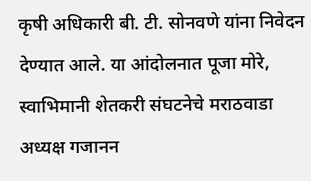कृषी अधिकारी बी. टी. सोनवणे यांना निवेदन देण्यात आले. या आंदोलनात पूजा मोरे, स्वाभिमानी शेतकरी संघटनेचे मराठवाडा अध्यक्ष गजानन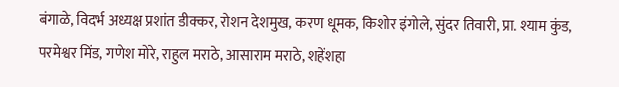बंगाळे, विदर्भ अध्यक्ष प्रशांत डीक्कर, रोशन देशमुख, करण धूमक, किशोर इंगोले, सुंदर तिवारी, प्रा. श्याम कुंड, परमेश्वर मिंड, गणेश मोरे, राहुल मराठे, आसाराम मराठे, शहेंशहा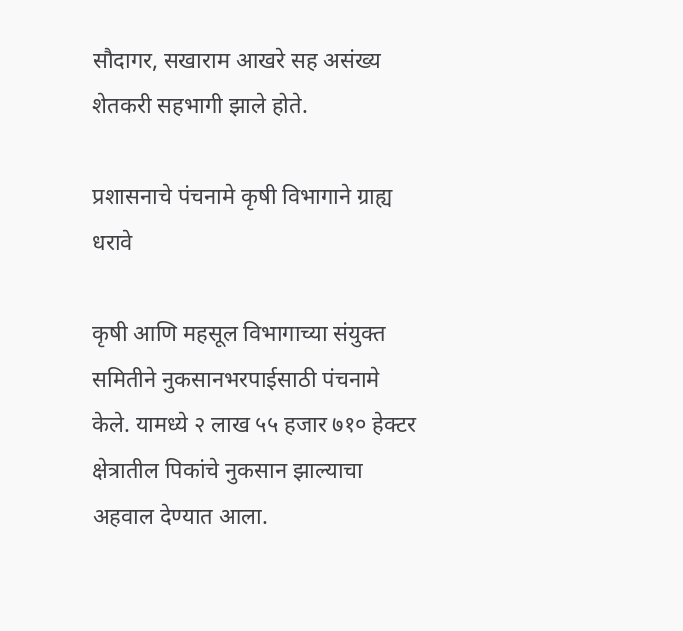सौदागर, सखाराम आखरे सह असंख्य शेतकरी सहभागी झाले होते.

प्रशासनाचे पंचनामे कृषी विभागाने ग्राह्य धरावे

कृषी आणि महसूल विभागाच्या संयुक्त समितीने नुकसानभरपाईसाठी पंचनामे केले. यामध्ये २ लाख ५५ हजार ७१० हेक्‍टर क्षेत्रातील पिकांचे नुकसान झाल्याचा अहवाल देण्यात आला.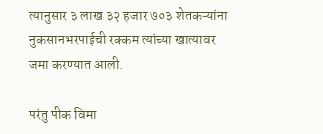त्यानुसार ३ लाख ३२ हजार ७०३ शेतकऱ्यांना नुकसानभरपाईची रक्कम त्यांच्या खात्यावर जमा करण्यात आली.

परंतु पीक विमा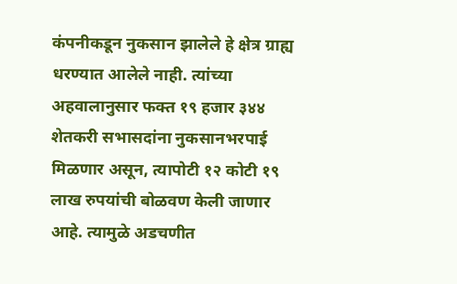कंपनीकडून नुकसान झालेले हे क्षेत्र ग्राह्य धरण्यात आलेले नाही. त्यांच्या अहवालानुसार फक्त १९ हजार ३४४ शेतकरी सभासदांना नुकसानभरपाई मिळणार असून, त्यापोटी १२ कोटी १९ लाख रुपयांची बोळवण केली जाणार आहे. त्यामुळे अडचणीत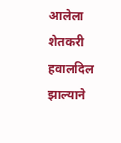आलेला शेतकरी हवालदिल झाल्याने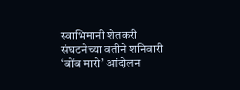स्वाभिमानी शेतकरी संघटनेच्या वतीने शनिवारी ‘बोंब मारो’ आंदोलन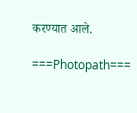करण्यात आले.

===Photopath===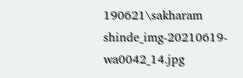190621\sakharam shinde_img-20210619-wa0042_14.jpg